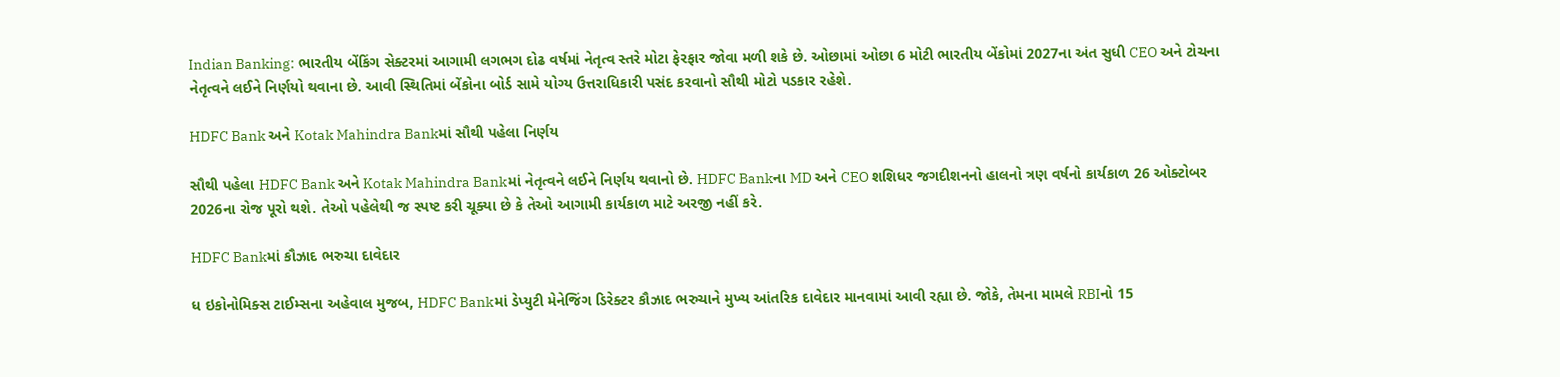Indian Banking: ભારતીય બેંકિંગ સેક્ટરમાં આગામી લગભગ દોઢ વર્ષમાં નેતૃત્વ સ્તરે મોટા ફેરફાર જોવા મળી શકે છે. ઓછામાં ઓછા 6 મોટી ભારતીય બેંકોમાં 2027ના અંત સુધી CEO અને ટોચના નેતૃત્વને લઈને નિર્ણયો થવાના છે. આવી સ્થિતિમાં બેંકોના બોર્ડ સામે યોગ્ય ઉત્તરાધિકારી પસંદ કરવાનો સૌથી મોટો પડકાર રહેશે.

HDFC Bank અને Kotak Mahindra Bankમાં સૌથી પહેલા નિર્ણય

સૌથી પહેલા HDFC Bank અને Kotak Mahindra Bankમાં નેતૃત્વને લઈને નિર્ણય થવાનો છે. HDFC Bankના MD અને CEO શશિધર જગદીશનનો હાલનો ત્રણ વર્ષનો કાર્યકાળ 26 ઓક્ટોબર 2026ના રોજ પૂરો થશે. તેઓ પહેલેથી જ સ્પષ્ટ કરી ચૂક્યા છે કે તેઓ આગામી કાર્યકાળ માટે અરજી નહીં કરે.

HDFC Bankમાં કૌઝાદ ભરુચા દાવેદાર

ધ ઇકોનોમિક્સ ટાઈમ્સના અહેવાલ મુજબ, HDFC Bankમાં ડેપ્યુટી મેનેજિંગ ડિરેક્ટર કૌઝાદ ભરુચાને મુખ્ય આંતરિક દાવેદાર માનવામાં આવી રહ્યા છે. જોકે, તેમના મામલે RBIનો 15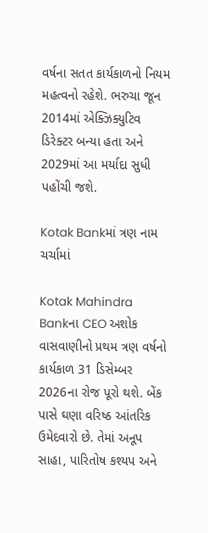વર્ષના સતત કાર્યકાળનો નિયમ મહત્વનો રહેશે. ભરુચા જૂન 2014માં એક્ઝિક્યુટિવ ડિરેક્ટર બન્યા હતા અને 2029માં આ મર્યાદા સુધી પહોંચી જશે.

Kotak Bankમાં ત્રણ નામ ચર્ચામાં

Kotak Mahindra Bankના CEO અશોક વાસવાણીનો પ્રથમ ત્રણ વર્ષનો કાર્યકાળ 31 ડિસેમ્બર 2026ના રોજ પૂરો થશે. બેંક પાસે ઘણા વરિષ્ઠ આંતરિક ઉમેદવારો છે. તેમાં અનૂપ સાહા, પારિતોષ કશ્યપ અને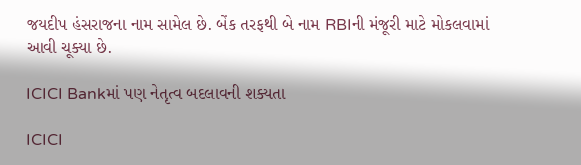જયદીપ હંસરાજના નામ સામેલ છે. બેંક તરફથી બે નામ RBIની મંજૂરી માટે મોકલવામાં આવી ચૂક્યા છે.

ICICI Bankમાં પણ નેતૃત્વ બદલાવની શક્યતા

ICICI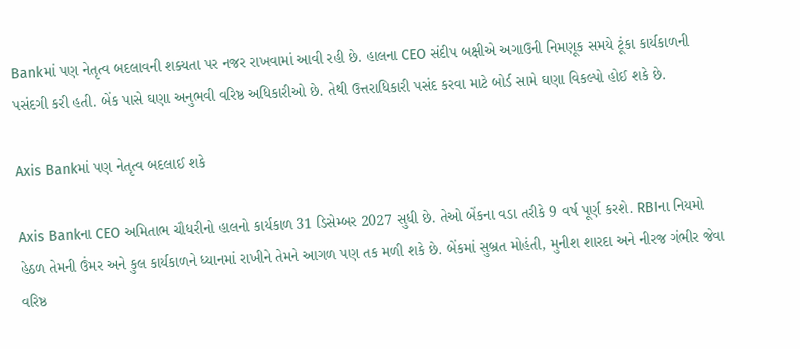Bankમાં પણ નેતૃત્વ બદલાવની શક્યતા પર નજર રાખવામાં આવી રહી છે. હાલના CEO સંદીપ બક્ષીએ અગાઉની નિમણૂક સમયે ટૂંકા કાર્યકાળની પસંદગી કરી હતી. બેંક પાસે ઘણા અનુભવી વરિષ્ઠ અધિકારીઓ છે. તેથી ઉત્તરાધિકારી પસંદ કરવા માટે બોર્ડ સામે ઘણા વિકલ્પો હોઈ શકે છે.

Axis Bankમાં પણ નેતૃત્વ બદલાઈ શકે

Axis Bankના CEO અમિતાભ ચૌધરીનો હાલનો કાર્યકાળ 31 ડિસેમ્બર 2027 સુધી છે. તેઓ બેંકના વડા તરીકે 9 વર્ષ પૂર્ણ કરશે. RBIના નિયમો હેઠળ તેમની ઉંમર અને કુલ કાર્યકાળને ધ્યાનમાં રાખીને તેમને આગળ પણ તક મળી શકે છે. બેંકમાં સુબ્રત મોહંતી, મુનીશ શારદા અને નીરજ ગંભીર જેવા વરિષ્ઠ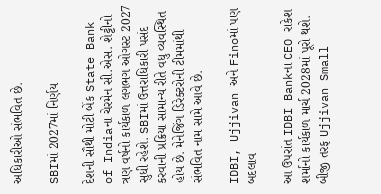અધિકારીઓ સંભવિત છે.

SBIમાં 2027માં નિર્ણય

દેશની સૌથી મોટી બેંક State Bank of Indiaના ચેરમેન સી.એસ. શેટ્ટીનો ત્રણ વર્ષનો કાર્યકાળ લગભગ ઓગસ્ટ 2027 સુધી રહેશે. SBIમાં ઉત્તરાધિકારી પસંદ કરવાની પ્રક્રિયા સામાન્ય રીતે વધુ વ્યવસ્થિત હોય છે. મેનેજિંગ ડિરેક્ટરોની ટીમમાંથી સંભવિત નામ સામે આવે છે.

IDBI, Ujjivan અને Finoમાં પણ બદલાવ

આ ઉપરાંત IDBI Bankના CEO રાકેશ શર્માનો કાર્યકાળ માર્ચ 2028માં પૂરો થશે. બીજી તરફ Ujjivan Small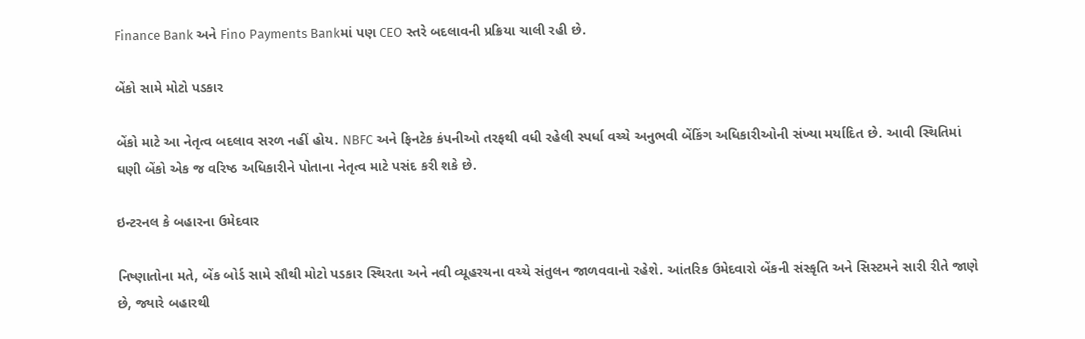Finance Bank અને Fino Payments Bankમાં પણ CEO સ્તરે બદલાવની પ્રક્રિયા ચાલી રહી છે.

બેંકો સામે મોટો પડકાર

બેંકો માટે આ નેતૃત્વ બદલાવ સરળ નહીં હોય. NBFC અને ફિનટેક કંપનીઓ તરફથી વધી રહેલી સ્પર્ધા વચ્ચે અનુભવી બેંકિંગ અધિકારીઓની સંખ્યા મર્યાદિત છે. આવી સ્થિતિમાં ઘણી બેંકો એક જ વરિષ્ઠ અધિકારીને પોતાના નેતૃત્વ માટે પસંદ કરી શકે છે.

ઇન્ટરનલ કે બહારના ઉમેદવાર

નિષ્ણાતોના મતે, બેંક બોર્ડ સામે સૌથી મોટો પડકાર સ્થિરતા અને નવી વ્યૂહરચના વચ્ચે સંતુલન જાળવવાનો રહેશે. આંતરિક ઉમેદવારો બેંકની સંસ્કૃતિ અને સિસ્ટમને સારી રીતે જાણે છે, જ્યારે બહારથી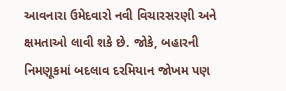આવનારા ઉમેદવારો નવી વિચારસરણી અને ક્ષમતાઓ લાવી શકે છે. જોકે, બહારની નિમણૂકમાં બદલાવ દરમિયાન જોખમ પણ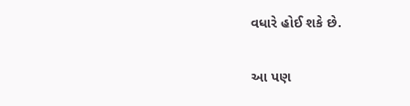વધારે હોઈ શકે છે.

આ પણ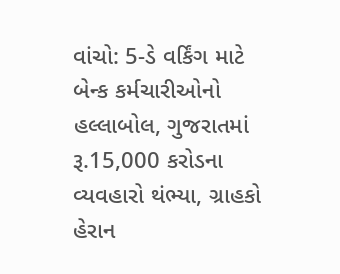વાંચો: 5-ડે વર્કિંગ માટે બેન્ક કર્મચારીઓનો હલ્લાબોલ, ગુજરાતમાં રૂ.15,000 કરોડના વ્યવહારો થંભ્યા, ગ્રાહકો હેરાન